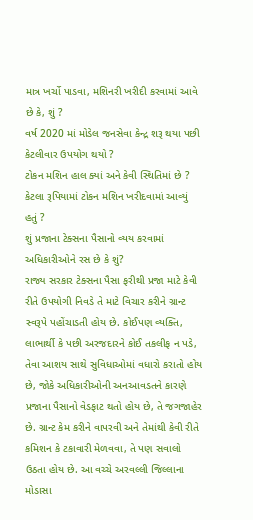માત્ર ખર્ચો પાડવા, મશિનરી ખરીદી કરવામાં આવે છે કે, શું ?
વર્ષ 2020 માં મોડેલ જનસેવા કેન્દ્ર શરૂ થયા પછી કેટલીવાર ઉપયોગ થયો ?
ટોકન મશિન હાલ ક્યાં અને કેવી સ્થિતિમાં છે ?
કેટલા રૂપિયામાં ટોકન મશિન ખરીદવામાં આવ્યું હતું ?
શું પ્રજાના ટેક્સના પૈસાનો વ્યય કરવામાં અધિકારીઓને રસ છે કે શું?
રાજ્ય સરકાર ટેક્સના પૈસા ફરીથી પ્રજા માટે કેવી રીતે ઉપયોગી નિવડે તે માટે વિચાર કરીને ગ્રાન્ટ સ્વરૂપે પહોંચાડતી હોય છે. કોઈપણ વ્યક્તિ, લાભાર્થી કે પછી અરજદારને કોઈ તકલીફ ન પડે, તેવા આશય સાથે સુવિધાઓમાં વધારો કરાતો હોય છે, જોકે અધિકારીઓની અનઆવડતને કારણે પ્રજાના પૈસાનો વેડફાટ થતો હોય છે, તે જગજાહેર છે. ગ્રાન્ટ કેમ કરીને વાપરવી અને તેમાંથી કેવી રીતે કમિશન કે ટકાવારી મેળવવા, તે પણ સવાલો ઉઠતા હોય છે. આ વચ્ચે અરવલ્લી જિલ્લાના મોડાસા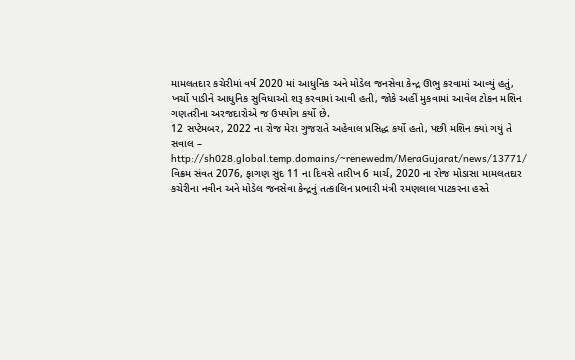મામલતદાર કચેરીમાં વર્ષ 2020 માં આધુનિક અને મોડેલ જનસેવા કેન્દ્ર ઊભુ કરવામાં આવ્યું હતું, ખર્ચો પાડીને આધુનિક સુવિધાઓ શરૂ કરવામાં આવી હતી, જોકે અહીં મુકવામાં આવેલ ટોકન મશિન ગણતરીના અરજદારોએ જ ઉપયોગ કર્યો છે.
12 સપ્ટેમબર, 2022 ના રોજ મેરા ગુજરાતે અહેવાલ પ્રસિદ્ધ કર્યો હતો, પછી મશિન ક્યાં ગયું તે સવાલ – http://sh028.global.temp.domains/~renewedm/MeraGujarat/news/13771/
વિક્રમ સંવત 2076, ફાગણ સુદ 11 ના દિવસે તારીખ 6 માર્ચ, 2020 ના રોજ મોડાસા મામલતદાર કચેરીના નવીન અને મોડેલ જનસેવા કેન્દ્રનું તત્કાલિન પ્રભારી મંત્રી રમણલાલ પાટકરના હસ્તે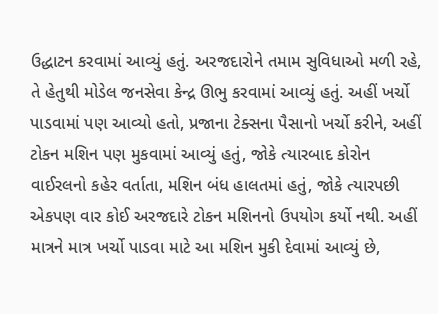ઉદ્ધાટન કરવામાં આવ્યું હતું. અરજદારોને તમામ સુવિધાઓ મળી રહે, તે હેતુથી મોડેલ જનસેવા કેન્દ્ર ઊભુ કરવામાં આવ્યું હતું. અહીં ખર્ચો પાડવામાં પણ આવ્યો હતો, પ્રજાના ટેક્સના પૈસાનો ખર્ચો કરીને, અહીં ટોકન મશિન પણ મુકવામાં આવ્યું હતું, જોકે ત્યારબાદ કોરોન વાઈરલનો કહેર વર્તાતા, મશિન બંધ હાલતમાં હતું, જોકે ત્યારપછી એકપણ વાર કોઈ અરજદારે ટોકન મશિનનો ઉપયોગ કર્યો નથી. અહીં માત્રને માત્ર ખર્ચો પાડવા માટે આ મશિન મુકી દેવામાં આવ્યું છે,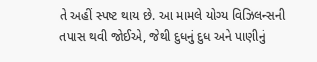તે અહીં સ્પષ્ટ થાય છે. આ મામલે યોગ્ય વિઝિલન્સની તપાસ થવી જોઈએ, જેથી દુધનું દુધ અને પાણીનું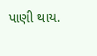પાણી થાય.